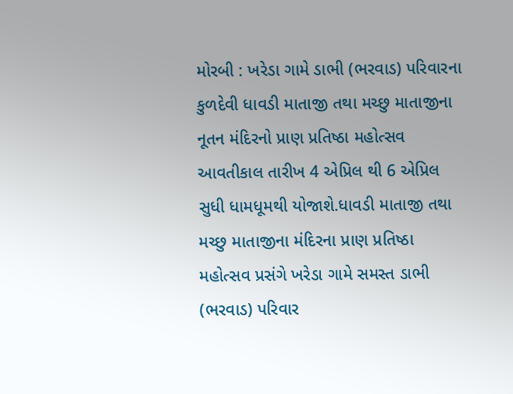મોરબી : ખરેડા ગામે ડાભી (ભરવાડ) પરિવારના કુળદેવી ધાવડી માતાજી તથા મચ્છુ માતાજીના નૂતન મંદિરનો પ્રાણ પ્રતિષ્ઠા મહોત્સવ આવતીકાલ તારીખ 4 એપ્રિલ થી 6 એપ્રિલ સુધી ધામધૂમથી યોજાશે.ધાવડી માતાજી તથા મચ્છુ માતાજીના મંદિરના પ્રાણ પ્રતિષ્ઠા મહોત્સવ પ્રસંગે ખરેડા ગામે સમસ્ત ડાભી (ભરવાડ) પરિવાર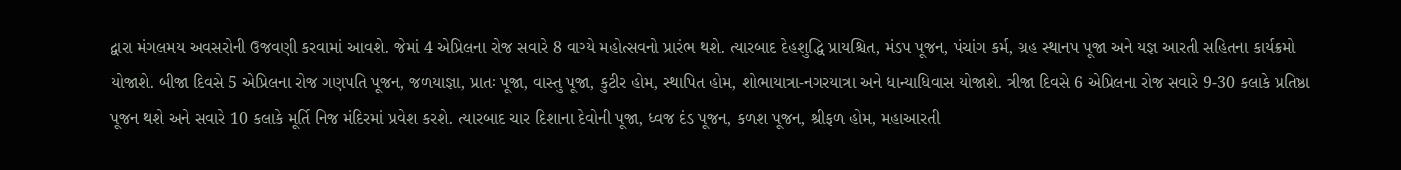દ્વારા મંગલમય અવસરોની ઉજવણી કરવામાં આવશે. જેમાં 4 એપ્રિલના રોજ સવારે 8 વાગ્યે મહોત્સવનો પ્રારંભ થશે. ત્યારબાદ દેહશુદ્ધિ પ્રાયશ્ચિત, મંડપ પૂજન, પંચાંગ કર્મ, ગ્રહ સ્થાનપ પૂજા અને યજ્ઞ આરતી સહિતના કાર્યક્રમો યોજાશે. બીજા દિવસે 5 એપ્રિલના રોજ ગણપતિ પૂજન, જળયાજ્ઞા, પ્રાતઃ પૂજા, વાસ્તુ પૂજા, કુટીર હોમ, સ્થાપિત હોમ, શોભાયાત્રા-નગરયાત્રા અને ધાન્યાધિવાસ યોજાશે. ત્રીજા દિવસે 6 એપ્રિલના રોજ સવારે 9-30 કલાકે પ્રતિષ્ઠા પૂજન થશે અને સવારે 10 કલાકે મૂર્તિ નિજ મંદિરમાં પ્રવેશ કરશે. ત્યારબાદ ચાર દિશાના દેવોની પૂજા, ધ્વજ દંડ પૂજન, કળશ પૂજન, શ્રીફળ હોમ, મહાઆરતી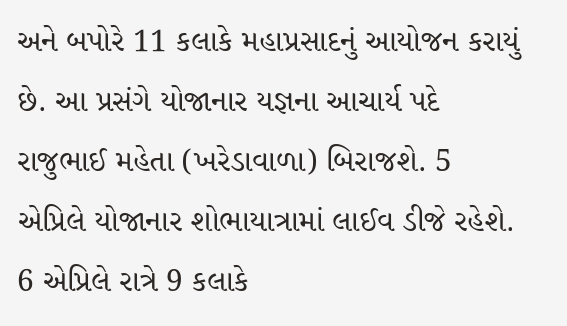અને બપોરે 11 કલાકે મહાપ્રસાદનું આયોજન કરાયું છે. આ પ્રસંગે યોજાનાર યજ્ઞના આચાર્ય પદે રાજુભાઈ મહેતા (ખરેડાવાળા) બિરાજશે. 5 એપ્રિલે યોજાનાર શોભાયાત્રામાં લાઈવ ડીજે રહેશે. 6 એપ્રિલે રાત્રે 9 કલાકે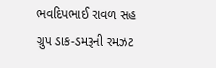ભવદિપભાઈ રાવળ સહ ગ્રુપ ડાક-ડમરૂની રમઝટ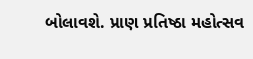બોલાવશે. પ્રાણ પ્રતિષ્ઠા મહોત્સવ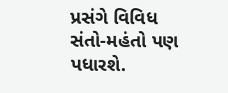પ્રસંગે વિવિધ સંતો-મહંતો પણ પધારશે.